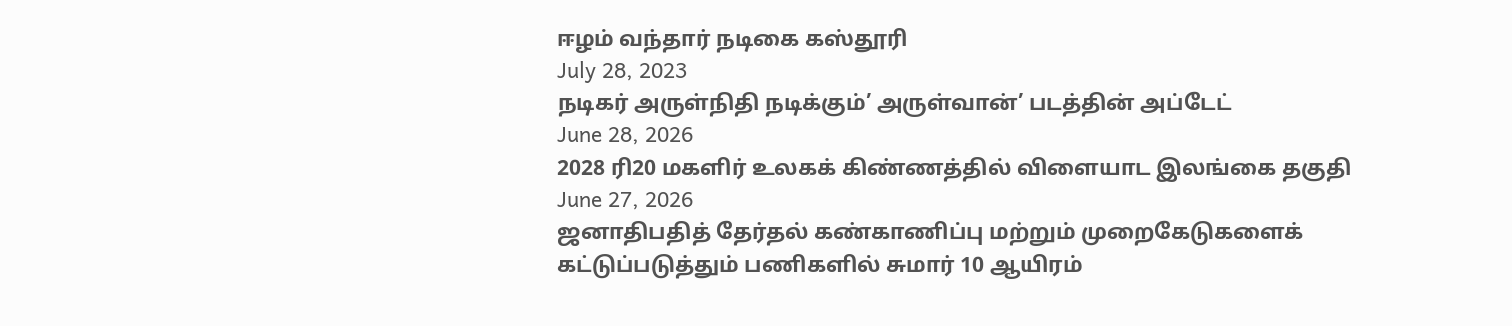ஈழம் வந்தார் நடிகை கஸ்தூரி
July 28, 2023
நடிகர் அருள்நிதி நடிக்கும்’ அருள்வான்’ படத்தின் அப்டேட்
June 28, 2026
2028 ரி20 மகளிர் உலகக் கிண்ணத்தில் விளையாட இலங்கை தகுதி
June 27, 2026
ஜனாதிபதித் தேர்தல் கண்காணிப்பு மற்றும் முறைகேடுகளைக் கட்டுப்படுத்தும் பணிகளில் சுமார் 10 ஆயிரம்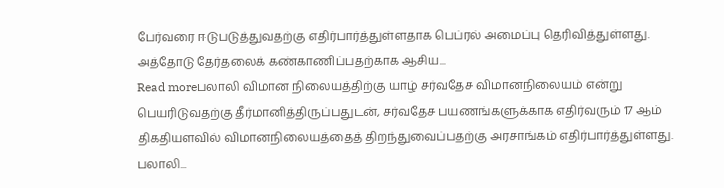பேர்வரை ஈடுபடுத்துவதற்கு எதிர்பார்த்துள்ளதாக பெப்ரல் அமைப்பு தெரிவித்துள்ளது. அத்தோடு தேர்தலைக் கண்காணிப்பதற்காக ஆசிய...
Read moreபலாலி விமான நிலையத்திற்கு யாழ் சர்வதேச விமானநிலையம் என்று பெயரிடுவதற்கு தீர்மானித்திருப்பதுடன், சர்வதேச பயணங்களுக்காக எதிர்வரும் 17 ஆம் திகதியளவில் விமானநிலையத்தைத் திறந்துவைப்பதற்கு அரசாங்கம் எதிர்பார்த்துள்ளது. பலாலி...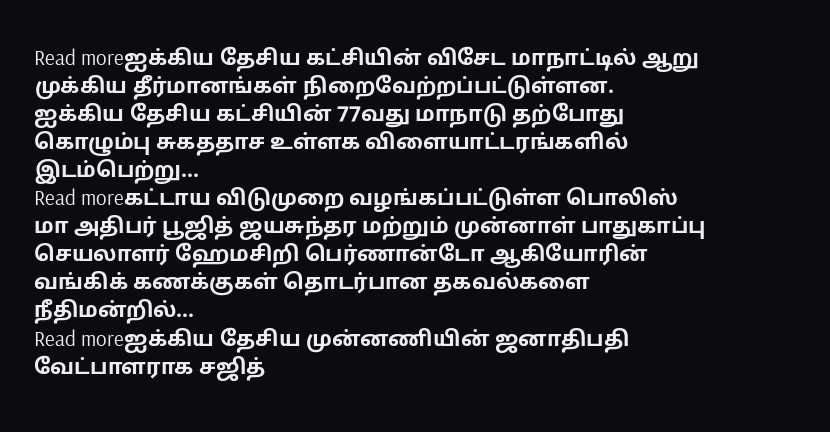Read moreஐக்கிய தேசிய கட்சியின் விசேட மாநாட்டில் ஆறு முக்கிய தீர்மானங்கள் நிறைவேற்றப்பட்டுள்ளன. ஐக்கிய தேசிய கட்சியின் 77வது மாநாடு தற்போது கொழும்பு சுகததாச உள்ளக விளையாட்டரங்களில் இடம்பெற்று...
Read moreகட்டாய விடுமுறை வழங்கப்பட்டுள்ள பொலிஸ் மா அதிபர் பூஜித் ஜயசுந்தர மற்றும் முன்னாள் பாதுகாப்பு செயலாளர் ஹேமசிறி பெர்ணான்டோ ஆகியோரின் வங்கிக் கணக்குகள் தொடர்பான தகவல்களை நீதிமன்றில்...
Read moreஐக்கிய தேசிய முன்னணியின் ஜனாதிபதி வேட்பாளராக சஜித்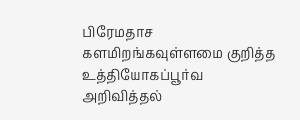பிரேமதாச களமிறங்கவுள்ளமை குறித்த உத்தியோகப்பூர்வ அறிவித்தல்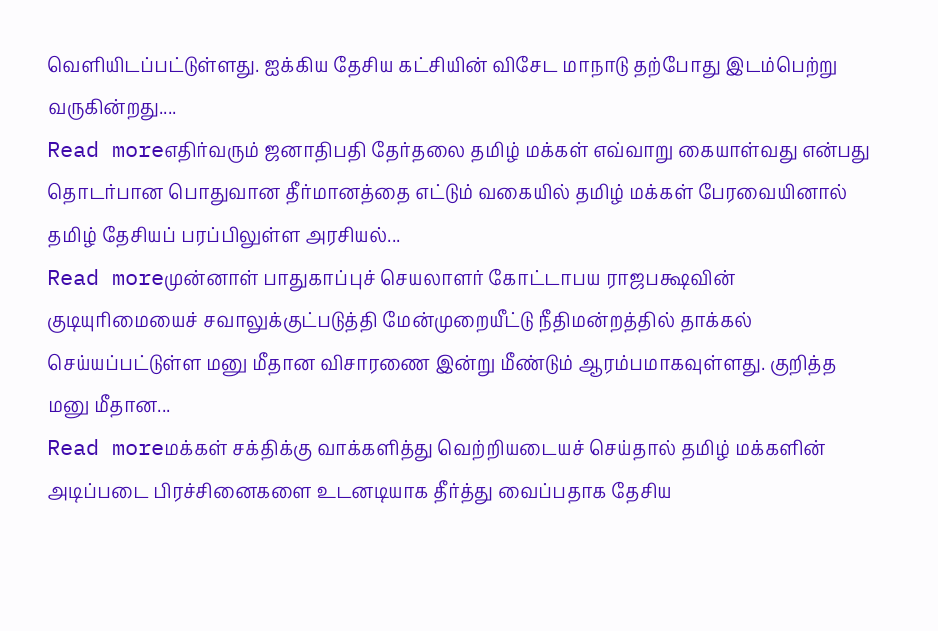வெளியிடப்பட்டுள்ளது. ஐக்கிய தேசிய கட்சியின் விசேட மாநாடு தற்போது இடம்பெற்று வருகின்றது....
Read moreஎதிர்வரும் ஜனாதிபதி தேர்தலை தமிழ் மக்கள் எவ்வாறு கையாள்வது என்பது தொடர்பான பொதுவான தீர்மானத்தை எட்டும் வகையில் தமிழ் மக்கள் பேரவையினால் தமிழ் தேசியப் பரப்பிலுள்ள அரசியல்...
Read moreமுன்னாள் பாதுகாப்புச் செயலாளர் கோட்டாபய ராஜபக்ஷவின் குடியுரிமையைச் சவாலுக்குட்படுத்தி மேன்முறையீட்டு நீதிமன்றத்தில் தாக்கல் செய்யப்பட்டுள்ள மனு மீதான விசாரணை இன்று மீண்டும் ஆரம்பமாகவுள்ளது. குறித்த மனு மீதான...
Read moreமக்கள் சக்திக்கு வாக்களித்து வெற்றியடையச் செய்தால் தமிழ் மக்களின் அடிப்படை பிரச்சினைகளை உடனடியாக தீர்த்து வைப்பதாக தேசிய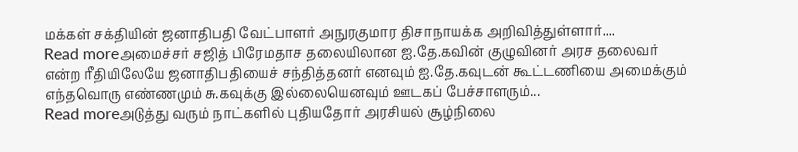மக்கள் சக்தியின் ஜனாதிபதி வேட்பாளர் அநுரகுமார திசாநாயக்க அறிவித்துள்ளார்....
Read moreஅமைச்சர் சஜித் பிரேமதாச தலையிலான ஐ.தே.கவின் குழுவினர் அரச தலைவர் என்ற ரீதியிலேயே ஜனாதிபதியைச் சந்தித்தனர் எனவும் ஐ.தே.கவுடன் கூட்டணியை அமைக்கும் எந்தவொரு எண்ணமும் சு.கவுக்கு இல்லையெனவும் ஊடகப் பேச்சாளரும்...
Read moreஅடுத்து வரும் நாட்களில் புதியதோர் அரசியல் சூழ்நிலை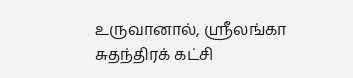உருவானால், ஸ்ரீலங்கா சுதந்திரக் கட்சி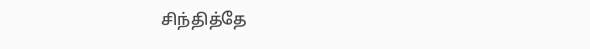சிந்தித்தே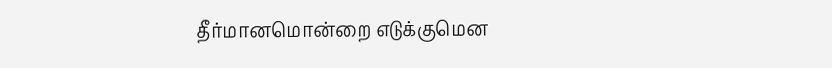தீர்மானமொன்றை எடுக்குமென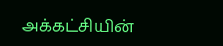அக்கட்சியின்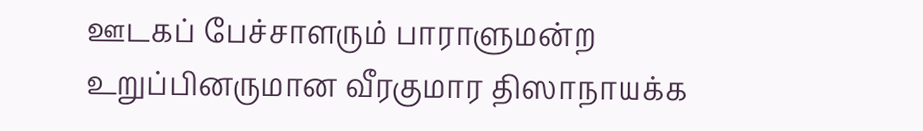ஊடகப் பேச்சாளரும் பாராளுமன்ற உறுப்பினருமான வீரகுமார திஸாநாயக்க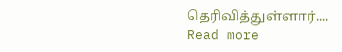தெரிவித்துள்ளார்....
Read more